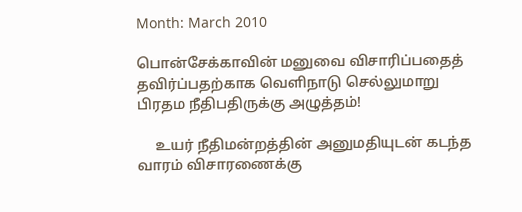Month: March 2010

பொன்சேக்காவின் மனுவை விசாரிப்பதைத் தவிர்ப்பதற்காக வெளிநாடு செல்லுமாறு பிரதம நீதிபதிருக்கு அழுத்தம்!

     உயர் நீதிமன்றத்தின் அனுமதியுடன் கடந்த வாரம் விசாரணைக்கு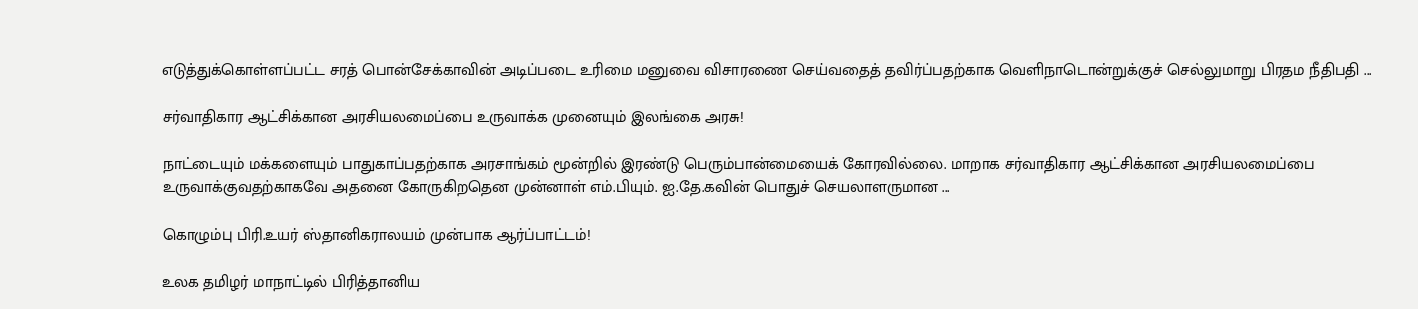எடுத்துக்கொள்ளப்பட்ட சரத் பொன்சேக்காவின் அடிப்படை உரிமை மனுவை விசாரணை செய்வதைத் தவிர்ப்பதற்காக வெளிநாடொன்றுக்குச் செல்லுமாறு பிரதம நீதிபதி ...

சர்வாதிகார ஆட்சிக்கான அரசியலமைப்பை உருவாக்க முனையும் இலங்கை அரசு!

நாட்டையும் மக்களையும் பாதுகாப்பதற்காக அரசாங்கம் மூன்றில் இரண்டு பெரும்பான்மையைக் கோரவில்லை. மாறாக சர்வாதிகார ஆட்சிக்கான அரசியலமைப்பை உருவாக்குவதற்காகவே அதனை கோருகிறதென முன்னாள் எம்.பியும். ஐ.தே.கவின் பொதுச் செயலாளருமான ...

கொழும்பு பிரி.உயர் ஸ்தானிகராலயம் முன்பாக ஆர்ப்பாட்டம்!

உலக தமிழர் மாநாட்டில் பிரித்தானிய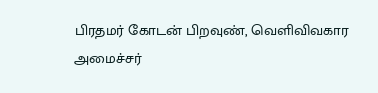பிரதமர் கோடன் பிறவுண், வெளிவிவகார அமைச்சர்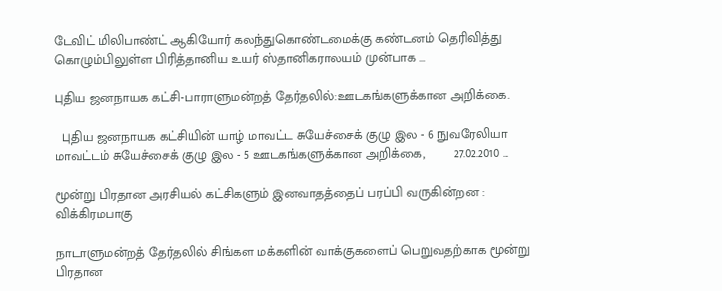டேவிட் மிலிபாண்ட் ஆகியோர் கலந்துகொண்டமைக்கு கண்டனம் தெரிவித்து கொழும்பிலுள்ள பிரித்தானிய உயர் ஸ்தானிகராலயம் முன்பாக ...

புதிய ஜனநாயக கட்சி-பாராளுமன்றத் தேர்தலில்:ஊடகங்களுக்கான அறிக்கை.

  புதிய ஜனநாயக கட்சியின் யாழ் மாவட்ட சுயேச்சைக் குழு இல - 6 நுவரேலியா மாவட்டம் சுயேச்சைக் குழு இல - 5 ஊடகங்களுக்கான அறிக்கை,        27.02.2010 ...

மூன்று பிரதான அரசியல் கட்சிகளும் இனவாதத்தைப் பரப்பி வருகின்றன : விக்கிரமபாகு

நாடாளுமன்றத் தேர்தலில் சிங்கள மக்களின் வாக்குகளைப் பெறுவதற்காக மூன்று பிரதான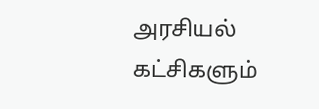அரசியல் கட்சிகளும்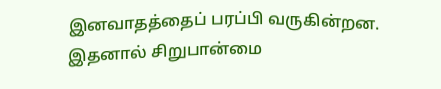இனவாதத்தைப் பரப்பி வருகின்றன. இதனால் சிறுபான்மை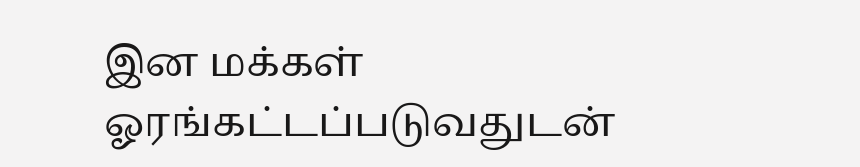இன மக்கள் ஓரங்கட்டப்படுவதுடன்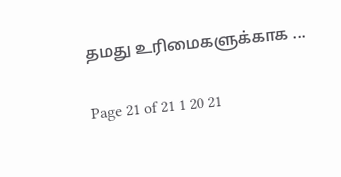தமது உரிமைகளுக்காக ...

Page 21 of 21 1 20 21